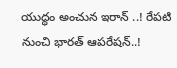యుద్ధం అంచున ఇరాన్ ..! రేపటి నుంచి భారత్ ఆపరేషన్..!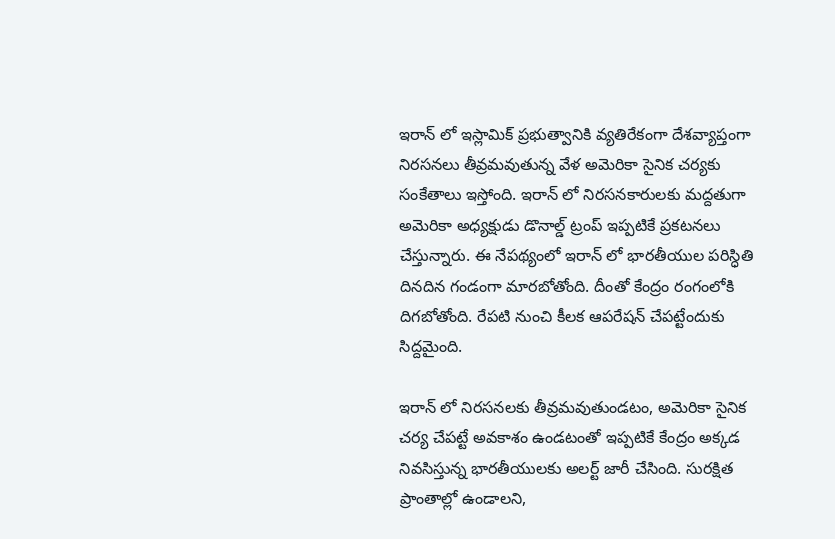ఇరాన్ లో ఇస్లామిక్ ప్రభుత్వానికి వ్యతిరేకంగా దేశవ్యాప్తంగా నిరసనలు తీవ్రమవుతున్న వేళ అమెరికా సైనిక చర్యకు సంకేతాలు ఇస్తోంది. ఇరాన్ లో నిరసనకారులకు మద్దతుగా అమెరికా అధ్యక్షుడు డొనాల్డ్ ట్రంప్ ఇప్పటికే ప్రకటనలు చేస్తున్నారు. ఈ నేపథ్యంలో ఇరాన్ లో భారతీయుల పరిస్ధితి దినదిన గండంగా మారబోతోంది. దీంతో కేంద్రం రంగంలోకి దిగబోతోంది. రేపటి నుంచి కీలక ఆపరేషన్ చేపట్టేందుకు సిద్దమైంది.

ఇరాన్ లో నిరసనలకు తీవ్రమవుతుండటం, అమెరికా సైనిక చర్య చేపట్టే అవకాశం ఉండటంతో ఇప్పటికే కేంద్రం అక్కడ నివసిస్తున్న భారతీయులకు అలర్ట్ జారీ చేసింది. సురక్షిత ప్రాంతాల్లో ఉండాలని,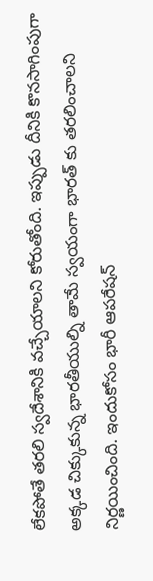లేకపోతే తరలి స్వదేశానికి వచ్చేయాలని కోరుతోంది. ఇప్పుడు దీనికి కొనసాగింపుగా అక్కడ చిక్కుకున్న భారతీయుల్ని తామే స్వయంగా భారత్ కు తరలించాలని నిర్ణయించింది. ఇందుకోసం భారీ ఆపరేషన్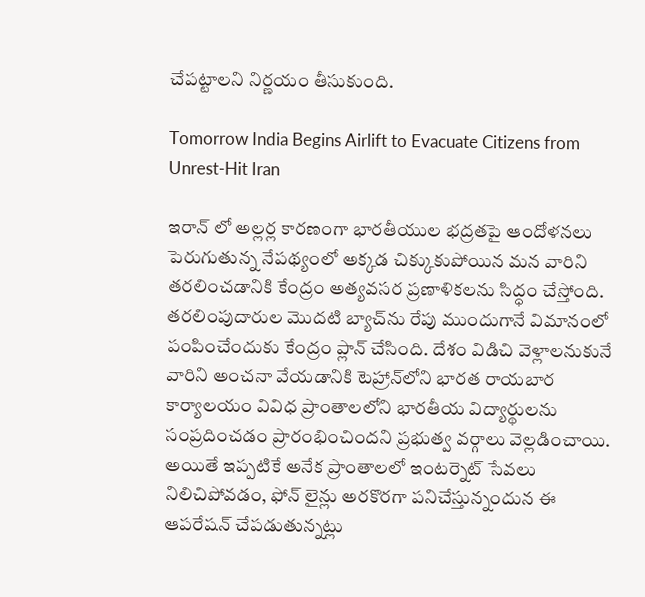చేపట్టాలని నిర్ణయం తీసుకుంది.

Tomorrow India Begins Airlift to Evacuate Citizens from Unrest-Hit Iran

ఇరాన్ లో అల్లర్ల కారణంగా భారతీయుల భద్రతపై ఆందోళనలు పెరుగుతున్న నేపథ్యంలో అక్కడ చిక్కుకుపోయిన మన వారిని తరలించడానికి కేంద్రం అత్యవసర ప్రణాళికలను సిద్ధం చేస్తోంది. తరలింపుదారుల మొదటి బ్యాచ్‌ను రేపు ముందుగానే విమానంలో పంపించేందుకు కేంద్రం ప్లాన్ చేసింది. దేశం విడిచి వెళ్లాలనుకునే వారిని అంచనా వేయడానికి టెహ్రాన్‌లోని భారత రాయబార కార్యాలయం వివిధ ప్రాంతాలలోని భారతీయ విద్యార్థులను సంప్రదించడం ప్రారంభించిందని ప్రభుత్వ వర్గాలు వెల్లడించాయి. అయితే ఇప్పటికే అనేక ప్రాంతాలలో ఇంటర్నెట్ సేవలు నిలిచిపోవడం, ఫోన్ లైన్లు అరకొరగా పనిచేస్తున్నందున ఈ ఆపరేషన్ చేపడుతున్నట్లు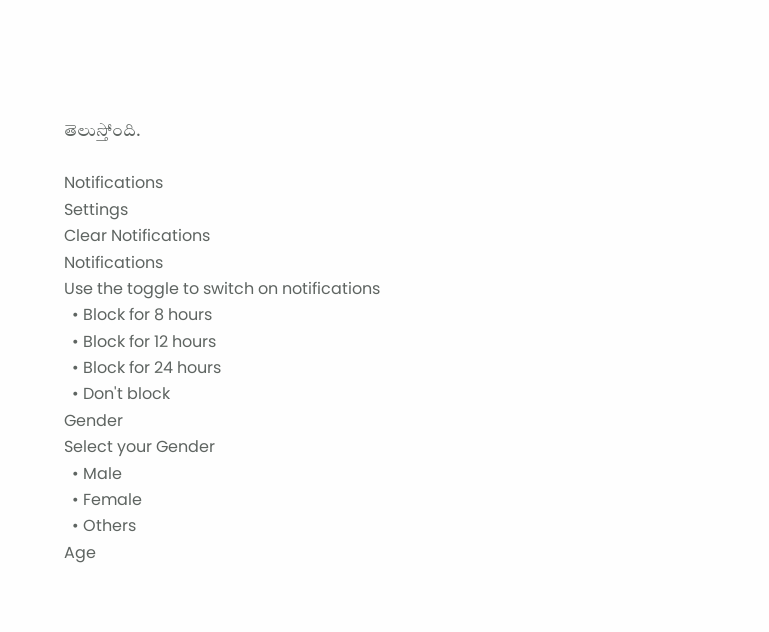తెలుస్తోంది.

Notifications
Settings
Clear Notifications
Notifications
Use the toggle to switch on notifications
  • Block for 8 hours
  • Block for 12 hours
  • Block for 24 hours
  • Don't block
Gender
Select your Gender
  • Male
  • Female
  • Others
Age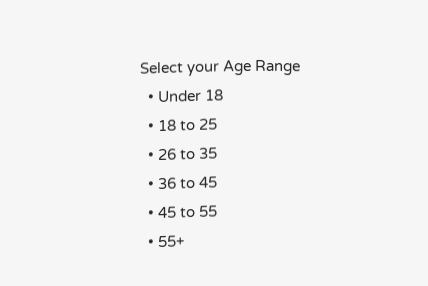Select your Age Range
  • Under 18
  • 18 to 25
  • 26 to 35
  • 36 to 45
  • 45 to 55
  • 55+